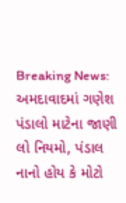Breaking News: અમદાવાદમાં ગણેશ પંડાલો માટેના જાણી લો નિયમો, પંડાલ નાનો હોય કે મોટો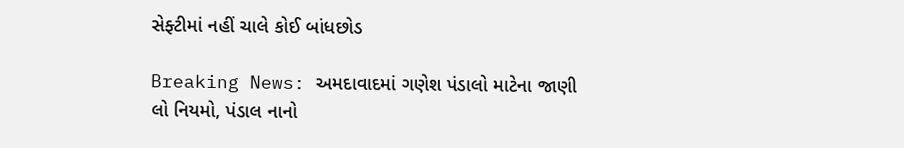સેફ્ટીમાં નહીં ચાલે કોઈ બાંધછોડ

Breaking News: અમદાવાદમાં ગણેશ પંડાલો માટેના જાણી લો નિયમો, પંડાલ નાનો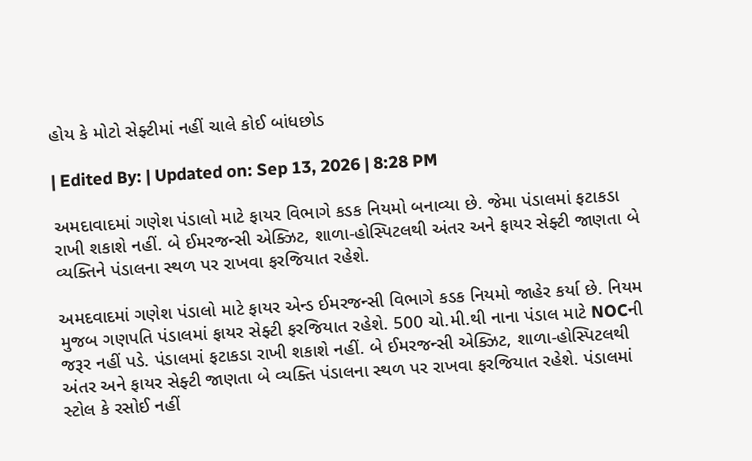હોય કે મોટો સેફ્ટીમાં નહીં ચાલે કોઈ બાંધછોડ

| Edited By: | Updated on: Sep 13, 2026 | 8:28 PM

અમદાવાદમાં ગણેશ પંડાલો માટે ફાયર વિભાગે કડક નિયમો બનાવ્યા છે. જેમા પંડાલમાં ફટાકડા રાખી શકાશે નહીં. બે ઈમરજન્સી એક્ઝિટ, શાળા-હોસ્પિટલથી અંતર અને ફાયર સેફ્ટી જાણતા બે વ્યક્તિને પંડાલના સ્થળ પર રાખવા ફરજિયાત રહેશે.

અમદવાદમાં ગણેશ પંડાલો માટે ફાયર એન્ડ ઈમરજન્સી વિભાગે કડક નિયમો જાહેર કર્યા છે. નિયમ મુજબ ગણપતિ પંડાલમાં ફાયર સેફ્ટી ફરજિયાત રહેશે. 500 ચો.મી.થી નાના પંડાલ માટે NOCની જરૂર નહીં પડે. પંડાલમાં ફટાકડા રાખી શકાશે નહીં. બે ઈમરજન્સી એક્ઝિટ, શાળા-હોસ્પિટલથી અંતર અને ફાયર સેફ્ટી જાણતા બે વ્યક્તિ પંડાલના સ્થળ પર રાખવા ફરજિયાત રહેશે. પંડાલમાં સ્ટોલ કે રસોઈ નહીં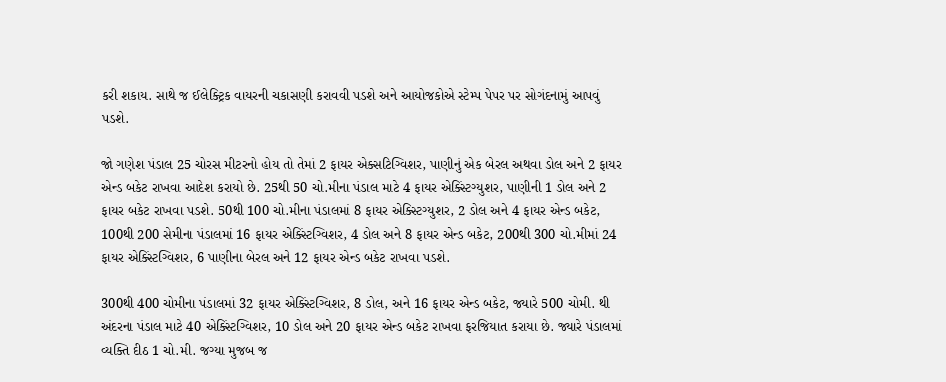કરી શકાય. સાથે જ ઈલેક્ટ્રિક વાયરની ચકાસણી કરાવવી પડશે અને આયોજકોએ સ્ટેમ્પ પેપર પર સોગંદનામું આપવું પડશે.

જો ગણેશ પંડાલ 25 ચોરસ મીટરનો હોય તો તેમાં 2 ફાયર એક્સટિગ્વિશર, પાણીનું એક બેરલ અથવા ડોલ અને 2 ફાયર એન્ડ બકેટ રાખવા આદેશ કરાયો છે. 25થી 50 ચો.મીના પંડાલ માટે 4 ફાયર એક્સ્ટિંગ્યુશર, પાણીની 1 ડોલ અને 2 ફાયર બકેટ રાખવા પડશે. 50થી 100 ચો.મીના પંડાલમાં 8 ફાયર એક્સ્ટિગ્યુશર, 2 ડોલ અને 4 ફાયર એન્ડ બકેટ, 100થી 200 સેમીના પંડાલમાં 16 ફાયર એક્સ્ટિંગ્વિશર, 4 ડોલ અને 8 ફાયર એન્ડ બકેટ, 200થી 300 ચો.મીમાં 24 ફાયર એક્સ્ટિંગ્વિશર, 6 પાણીના બેરલ અને 12 ફાયર એન્ડ બકેટ રાખવા પડશે.

300થી 400 ચોમીના પંડાલમાં 32 ફાયર એક્સ્ટિંગ્વિશર, 8 ડોલ, અને 16 ફાયર એન્ડ બકેટ, જ્યારે 500 ચોમી. થી અંદરના પંડાલ માટે 40 એક્સ્ટિંગ્વિશર, 10 ડોલ અને 20 ફાયર એન્ડ બકેટ રાખવા ફરજિયાત કરાયા છે. જ્યારે પંડાલમાં વ્યક્તિ દીઠ 1 ચો.મી. જગ્યા મુજબ જ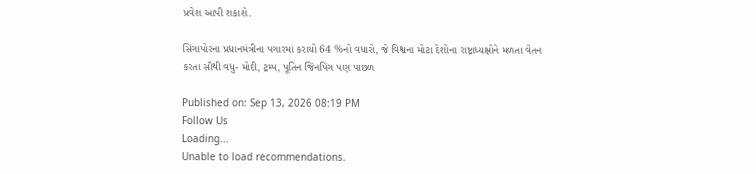પ્રવેશ આપી શકાશે.

સિંગાપોરના પ્રધાનમંત્રીના પગારમાં કરાયો 64 %નો વધારો, જે વિશ્વના મોટા દેશોના રાષ્ટ્રાધ્યક્ષોને મળતા વેતન કરતા સૌથી વધુ- મોદી, ટ્રમ્પ, પૂતિન જિંનપિંગ પણ પાછળ

Published on: Sep 13, 2026 08:19 PM
Follow Us
Loading...
Unable to load recommendations.